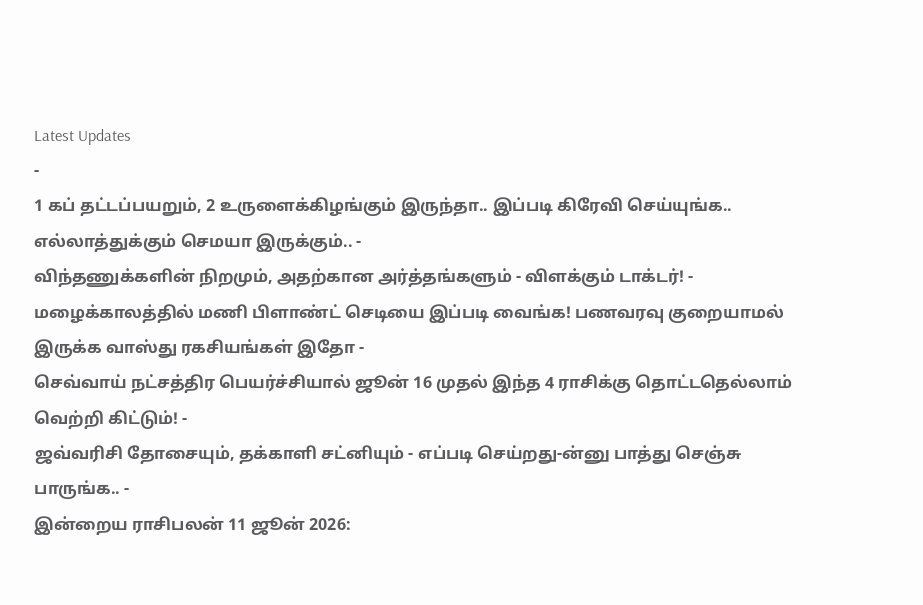Latest Updates
-
1 கப் தட்டப்பயறும், 2 உருளைக்கிழங்கும் இருந்தா.. இப்படி கிரேவி செய்யுங்க.. எல்லாத்துக்கும் செமயா இருக்கும்.. -
விந்தணுக்களின் நிறமும், அதற்கான அர்த்தங்களும் - விளக்கும் டாக்டர்! -
மழைக்காலத்தில் மணி பிளாண்ட் செடியை இப்படி வைங்க! பணவரவு குறையாமல் இருக்க வாஸ்து ரகசியங்கள் இதோ -
செவ்வாய் நட்சத்திர பெயர்ச்சியால் ஜூன் 16 முதல் இந்த 4 ராசிக்கு தொட்டதெல்லாம் வெற்றி கிட்டும்! -
ஜவ்வரிசி தோசையும், தக்காளி சட்னியும் - எப்படி செய்றது-ன்னு பாத்து செஞ்சு பாருங்க.. -
இன்றைய ராசிபலன் 11 ஜூன் 2026: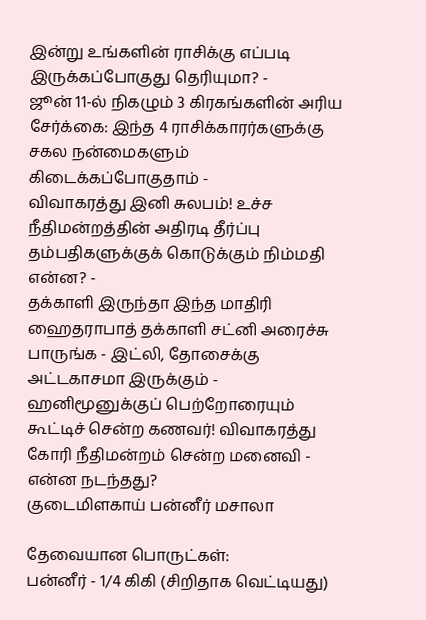இன்று உங்களின் ராசிக்கு எப்படி இருக்கப்போகுது தெரியுமா? -
ஜூன் 11-ல் நிகழும் 3 கிரகங்களின் அரிய சேர்க்கை: இந்த 4 ராசிக்காரர்களுக்கு சகல நன்மைகளும் கிடைக்கப்போகுதாம் -
விவாகரத்து இனி சுலபம்! உச்ச நீதிமன்றத்தின் அதிரடி தீர்ப்பு தம்பதிகளுக்குக் கொடுக்கும் நிம்மதி என்ன? -
தக்காளி இருந்தா இந்த மாதிரி ஹைதராபாத் தக்காளி சட்னி அரைச்சு பாருங்க - இட்லி, தோசைக்கு அட்டகாசமா இருக்கும் -
ஹனிமூனுக்குப் பெற்றோரையும் கூட்டிச் சென்ற கணவர்! விவாகரத்து கோரி நீதிமன்றம் சென்ற மனைவி - என்ன நடந்தது?
குடைமிளகாய் பன்னீர் மசாலா

தேவையான பொருட்கள்:
பன்னீர் - 1/4 கிகி (சிறிதாக வெட்டியது)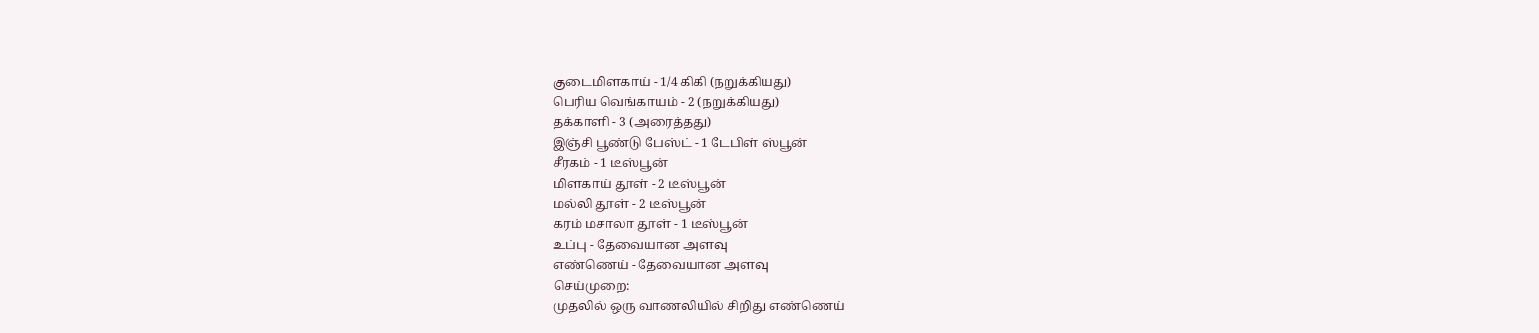குடைமிளகாய் - 1/4 கிகி (நறுக்கியது)
பெரிய வெங்காயம் - 2 (நறுக்கியது)
தக்காளி - 3 (அரைத்தது)
இஞ்சி பூண்டு பேஸ்ட் - 1 டேபிள் ஸ்பூன்
சீரகம் - 1 டீஸ்பூன்
மிளகாய் தூள் - 2 டீஸ்பூன்
மல்லி தூள் - 2 டீஸ்பூன்
கரம் மசாலா தூள் - 1 டீஸ்பூன்
உப்பு - தேவையான அளவு
எண்ணெய் - தேவையான அளவு
செய்முறை:
முதலில் ஒரு வாணலியில் சிறிது எண்ணெய்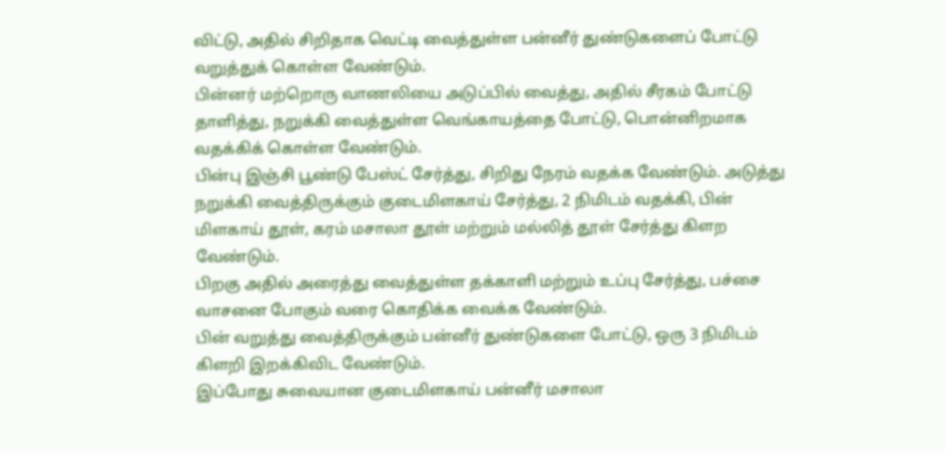விட்டு, அதில் சிறிதாக வெட்டி வைத்துள்ள பன்னீர் துண்டுகளைப் போட்டு வறுத்துக் கொள்ள வேண்டும்.
பின்னர் மற்றொரு வாணலியை அடுப்பில் வைத்து, அதில் சீரகம் போட்டு தாளித்து, நறுக்கி வைத்துள்ள வெங்காயத்தை போட்டு, பொன்னிறமாக வதக்கிக் கொள்ள வேண்டும்.
பின்பு இஞ்சி பூண்டு பேஸ்ட் சேர்த்து, சிறிது நேரம் வதக்க வேண்டும். அடுத்து நறுக்கி வைத்திருக்கும் குடைமிளகாய் சேர்த்து, 2 நிமிடம் வதக்கி, பின் மிளகாய் தூள், கரம் மசாலா தூள் மற்றும் மல்லித் தூள் சேர்த்து கிளற வேண்டும்.
பிறகு அதில் அரைத்து வைத்துள்ள தக்காளி மற்றும் உப்பு சேர்த்து, பச்சை வாசனை போகும் வரை கொதிக்க வைக்க வேண்டும்.
பின் வறுத்து வைத்திருக்கும் பன்னீர் துண்டுகளை போட்டு, ஒரு 3 நிமிடம் கிளறி இறக்கிவிட வேண்டும்.
இப்போது சுவையான குடைமிளகாய் பன்னீர் மசாலா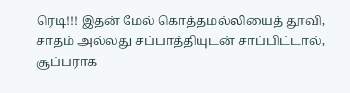ரெடி!!! இதன் மேல் கொத்தமல்லியைத் தூவி, சாதம் அல்லது சப்பாத்தியுடன் சாப்பிட்டால், சூப்பராக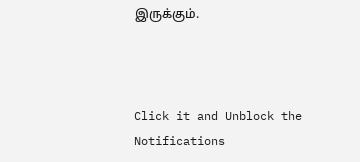இருக்கும்.



Click it and Unblock the Notifications